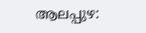ആലപ്പുഴ: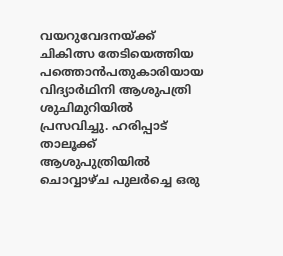വയറുവേദനയ്ക്ക് ചികിത്സ തേടിയെത്തിയ പത്തൊൻപതുകാരിയായ വിദ്യാർഥിനി ആശുപത്രി ശുചിമുറിയിൽ പ്രസവിച്ചു. ഹരിപ്പാട് താലൂക്ക് ആശുപുത്രിയിൽ ചൊവ്വാഴ്ച പുലർച്ചെ ഒരു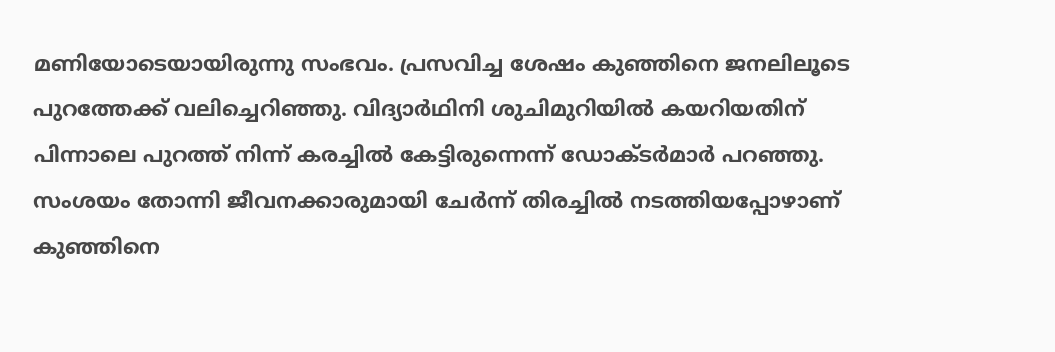മണിയോടെയായിരുന്നു സംഭവം. പ്രസവിച്ച ശേഷം കുഞ്ഞിനെ ജനലിലൂടെ പുറത്തേക്ക് വലിച്ചെറിഞ്ഞു. വിദ്യാർഥിനി ശുചിമുറിയിൽ കയറിയതിന് പിന്നാലെ പുറത്ത് നിന്ന് കരച്ചിൽ കേട്ടിരുന്നെന്ന് ഡോക്ടർമാർ പറഞ്ഞു. സംശയം തോന്നി ജീവനക്കാരുമായി ചേർന്ന് തിരച്ചിൽ നടത്തിയപ്പോഴാണ് കുഞ്ഞിനെ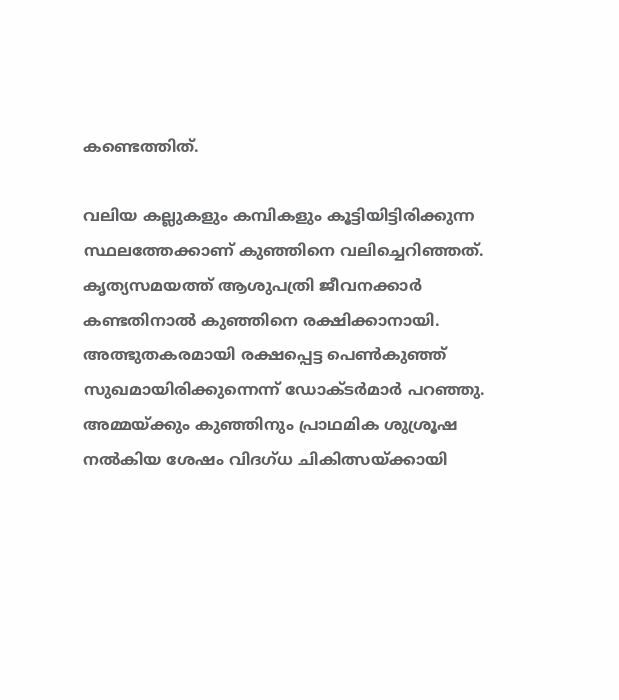കണ്ടെത്തിത്.

വലിയ കല്ലുകളും കമ്പികളും കൂട്ടിയിട്ടിരിക്കുന്ന സ്ഥലത്തേക്കാണ് കുഞ്ഞിനെ വലിച്ചെറിഞ്ഞത്. കൃത്യസമയത്ത് ആശുപത്രി ജീവനക്കാർ കണ്ടതിനാൽ കുഞ്ഞിനെ രക്ഷിക്കാനായി. അത്ഭുതകരമായി രക്ഷപ്പെട്ട പെൺകുഞ്ഞ് സുഖമായിരിക്കുന്നെന്ന് ഡോക്ടർമാർ പറഞ്ഞു. അമ്മയ്ക്കും കുഞ്ഞിനും പ്രാഥമിക ശുശ്രൂഷ നൽകിയ ശേഷം വിദഗ്ധ ചികിത്സയ്ക്കായി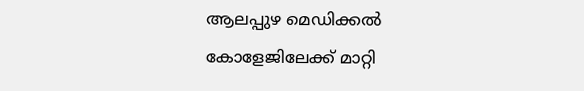ആലപ്പുഴ മെഡിക്കൽ കോളേജിലേക്ക് മാറ്റി